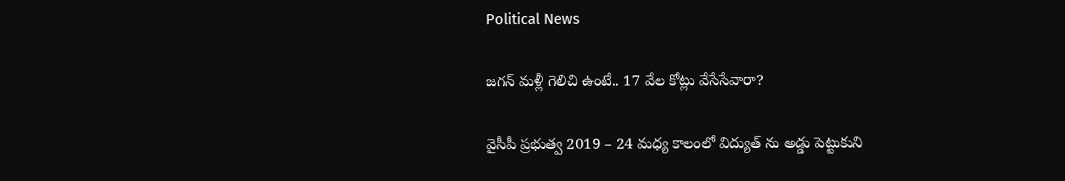Political News

జ‌గ‌న్ మ‌ళ్లీ గెలిచి ఉంటే.. 17 వేల కోట్లు వేసేసేవారా?

వైసీపీ ప్రభుత్వ 2019 – 24 మధ్య కాలంలో విద్యుత్ ను అడ్డు పెట్టుకుని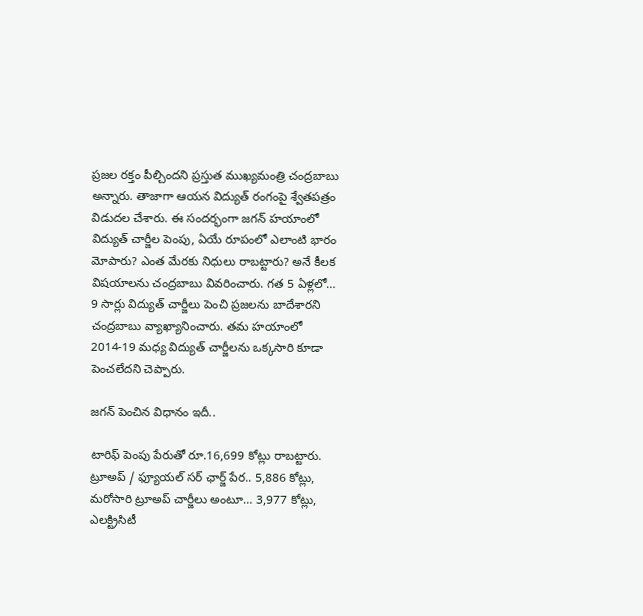ప్ర‌జ‌ల ర‌క్తం పీల్చింద‌ని ప్ర‌స్తుత ముఖ్య‌మంత్రి చంద్ర‌బాబు అన్నారు. తాజాగా ఆయ‌న విద్యుత్ రంగంపై శ్వేతపత్రం విడుదల చేశారు. ఈ సంద‌ర్భంగా జ‌గ‌న్ హ‌యాంలో విద్యుత్ చార్జీల పెంపు, ఏయే రూపంలో ఎలాంటి భారం మోపారు? ఎంత మేర‌కు నిధులు రాబ‌ట్టారు? అనే కీల‌క విష‌యాల‌ను చంద్ర‌బాబు వివ‌రించారు. గత 5 ఏళ్లలో… 9 సార్లు విద్యుత్ చార్జీలు పెంచి ప్రజలను బాదేశార‌ని చంద్ర‌బాబు వ్యాఖ్యానించారు. త‌మ హ‌యాంలో 2014-19 మ‌ధ్య విద్యుత్ చార్జీల‌ను ఒక్క‌సారి కూడా పెంచ‌లేద‌ని చెప్పారు.

జ‌గ‌న్ పెంచిన విధానం ఇదీ..

టారిఫ్ పెంపు పేరుతో రూ.16,699 కోట్లు రాబ‌ట్టారు. ట్రూఅప్ / ఫ్యూయల్ సర్ ఛార్జ్ పేర.. 5,886 కోట్లు, మ‌రోసారి ట్రూఅప్ చార్జీలు అంటూ… 3,977 కోట్లు, ఎలక్ట్రిసిటీ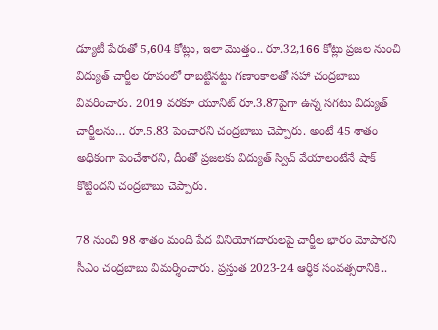డ్యూటీ పేరుతో 5,604 కోట్లు, ఇలా మొత్తం.. రూ.32,166 కోట్లు ప్రజల నుంచి విద్యుత్ చార్జీల రూపంలో రాబ‌ట్టిన‌ట్టు గ‌ణాంకాల‌తో స‌హా చంద్ర‌బాబు వివ‌రించారు. 2019 వరకూ యూనిట్‌ రూ.3.87పైగా ఉన్న సగటు విద్యుత్ చార్జీలను… రూ.5.83 పెంచార‌ని చంద్ర‌బాబు చెప్పారు. అంటే 45 శాతం అధికంగా పెంచేశారని, దీంతో ప్ర‌జ‌ల‌కు విద్యుత్ స్విచ్ వేయాలంటేనే షాక్ కొట్టింద‌ని చంద్ర‌బాబు చెప్పారు.

78 నుంచి 98 శాతం మంది పేద వినియోగదారులపై చార్జీల భారం మోపార‌ని సీఎం చంద్ర‌బాబు విమ‌ర్శించారు. ప్ర‌స్తుత‌ 2023-24 ఆర్ధిక సంవత్సరానికి..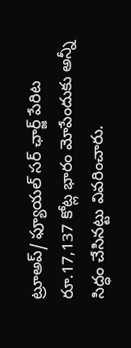ట్రూఅప్/ ఫ్యూయల్ సర్ ఛార్జ్ పేరిట రూ.17,137 కోట్ల భారం మోపేందుకు అన్నీ సిద్ధం చేసిన‌ట్టు వివ‌రించారు.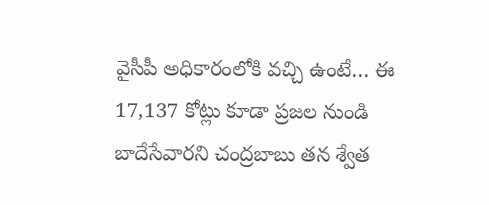వైసీపీ అధికారంలోకి వచ్చి ఉంటే… ఈ 17,137 కోట్లు కూడా ప్రజల నుండి బాదేసేవారని చంద్ర‌బాబు త‌న శ్వేత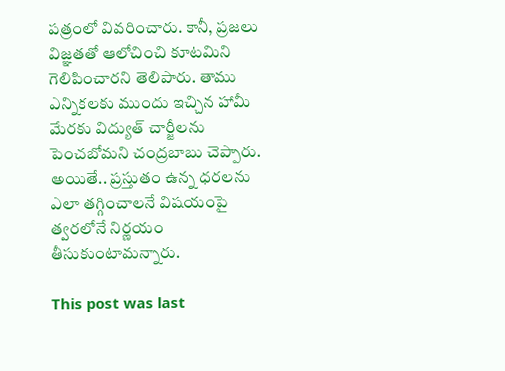ప‌త్రంలో వివ‌రించారు. కానీ, ప్ర‌జ‌లు విజ్ఞ‌త‌తో ఆలోచించి కూట‌మిని గెలిపించార‌ని తెలిపారు. తాము ఎన్నిక‌ల‌కు ముందు ఇచ్చిన హామీ మేర‌కు విద్యుత్ చార్జీల‌ను పెంచ‌బోమ‌ని చంద్ర‌బాబు చెప్పారు. అయితే.. ప్ర‌స్తుతం ఉన్న ధ‌ర‌ల‌ను ఎలా త‌గ్గించాల‌నే విష‌యంపై త్వ‌ర‌లోనే నిర్ణ‌యం తీసుకుంటామ‌న్నారు.

This post was last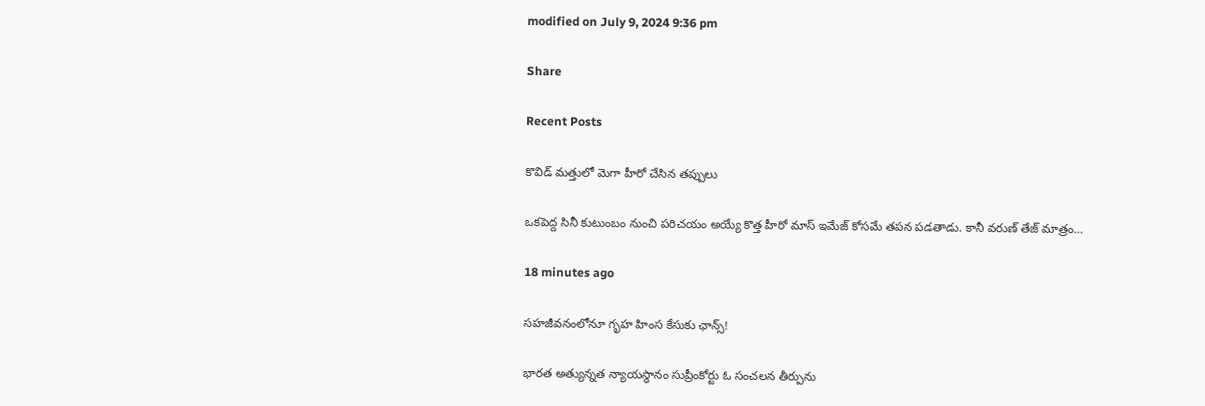modified on July 9, 2024 9:36 pm

Share

Recent Posts

కొవిడ్ మత్తులో మెగా హీరో చేసిన తప్పులు

ఒకపెద్ద సినీ కుటుంబం నుంచి పరిచయం అయ్యే కొత్త హీరో మాస్ ఇమేజ్ కోసమే తపన పడతాడు. కానీ వరుణ్ తేజ్ మాత్రం…

18 minutes ago

సహజీవనంలోనూ గృహ హింస కేసుకు ఛాన్స్!

భారత అత్యున్నత న్యాయస్థానం సుప్రీంకోర్టు ఓ సంచలన తీర్పును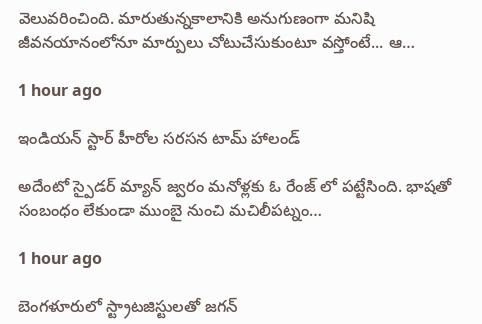వెలువరించింది. మారుతున్నకాలానికి అనుగుణంగా మనిషి జీవనయానంలోనూ మార్పులు చోటుచేసుకుంటూ వస్తోంటే... ఆ…

1 hour ago

ఇండియన్ స్టార్ హీరోల సరసన టామ్ హాలండ్

అదేంటో స్పైడర్ మ్యాన్ జ్వరం మనోళ్లకు ఓ రేంజ్ లో పట్టేసింది. భాషతో సంబంధం లేకుండా ముంబై నుంచి మచిలీపట్నం…

1 hour ago

బెంగ‌ళూరులో స్ట్రాట‌జిస్టుల‌తో జ‌గ‌న్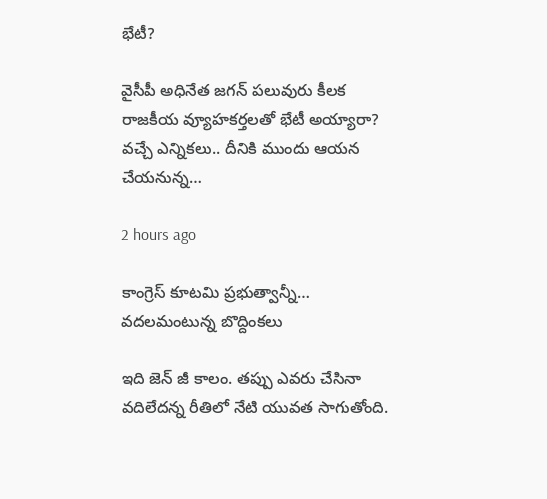భేటీ?

వైసీపీ అధినేత జ‌గ‌న్ ప‌లువురు కీల‌క రాజకీయ వ్యూహ‌క‌ర్త‌ల‌తో భేటీ అయ్యారా?  వ‌చ్చే ఎన్నిక‌లు.. దీనికి ముందు ఆయ‌న చేయ‌నున్న…

2 hours ago

కాంగ్రెస్ కూటమి ప్రభుత్వాన్నీ… వదలమంటున్న బొద్దింకలు

ఇది జెన్ జీ కాలం. తప్పు ఎవరు చేసినా వదిలేదన్న రీతిలో నేటి యువత సాగుతోంది.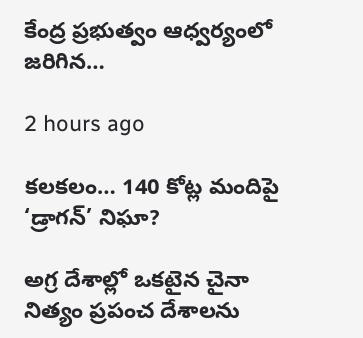కేంద్ర ప్రభుత్వం ఆధ్వర్యంలో జరిగిన…

2 hours ago

కలకలం… 140 కోట్ల మందిపై ‘డ్రాగన్’ నిఘా?

అగ్ర దేశాల్లో ఒకటైన చైనా నిత్యం ప్రపంచ దేశాలను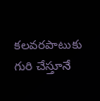కలవరపాటుకు గురి చేస్తూనే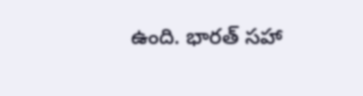ఉంది. భారత్ సహా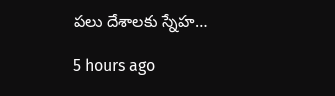పలు దేశాలకు స్నేహ…

5 hours ago